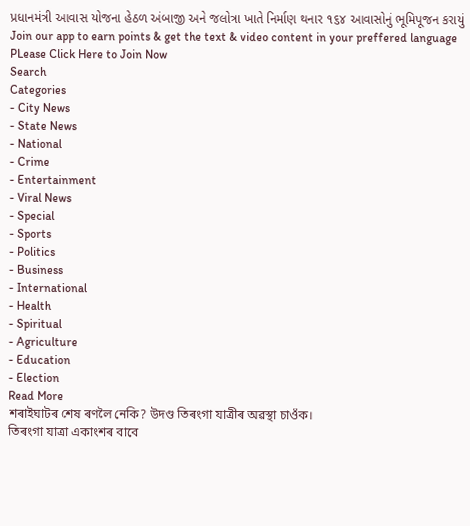પ્રધાનમંત્રી આવાસ યોજના હેઠળ અંબાજી અને જલોત્રા ખાતે નિર્માણ થનાર ૧૬૪ આવાસોનું ભૂમિપૂજન કરાયું
Join our app to earn points & get the text & video content in your preffered language
PLease Click Here to Join Now
Search
Categories
- City News
- State News
- National
- Crime
- Entertainment
- Viral News
- Special
- Sports
- Politics
- Business
- International
- Health
- Spiritual
- Agriculture
- Education
- Election
Read More
শৰাইঘাটৰ শেষ ৰণলৈ নেকি? উদণ্ড তিৰংগা যাত্ৰীৰ অৱস্থা চাওঁক।
তিৰংগা যাত্ৰা একাংশৰ বাবে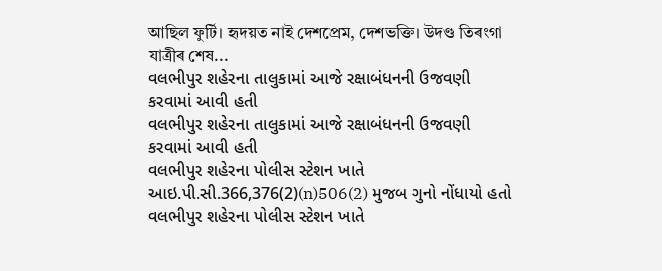আছিল ফুৰ্টি। হৃদয়ত নাই দেশপ্ৰেম, দেশভক্তি। উদণ্ড তিৰংগা যাত্ৰীৰ শেষ...
વલભીપુર શહેરના તાલુકામાં આજે રક્ષાબંધનની ઉજવણી કરવામાં આવી હતી
વલભીપુર શહેરના તાલુકામાં આજે રક્ષાબંધનની ઉજવણી કરવામાં આવી હતી
વલભીપુર શહેરના પોલીસ સ્ટેશન ખાતે આઇ.પી.સી.366,376(2)(n)506(2) મુજબ ગુનો નોંધાયો હતો
વલભીપુર શહેરના પોલીસ સ્ટેશન ખાતે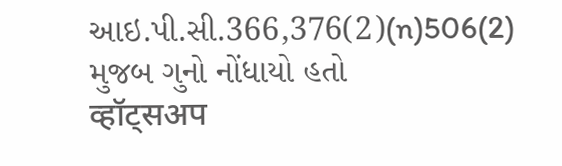આઇ.પી.સી.366,376(2)(n)506(2) મુજબ ગુનો નોંધાયો હતો
व्हॉट्सअप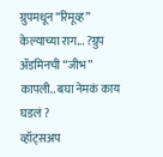ग्रुपमधून “रिमूव्ह” केल्याच्या राग... ?ग्रुप ॲडमिनची “जीभ” कापली.. बघा नेमकं काय घडलं ?
व्हॉट्सअप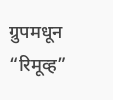ग्रुपमधून “रिमूव्ह”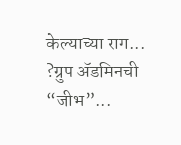केल्याच्या राग... ?ग्रुप ॲडमिनची “जीभ”...